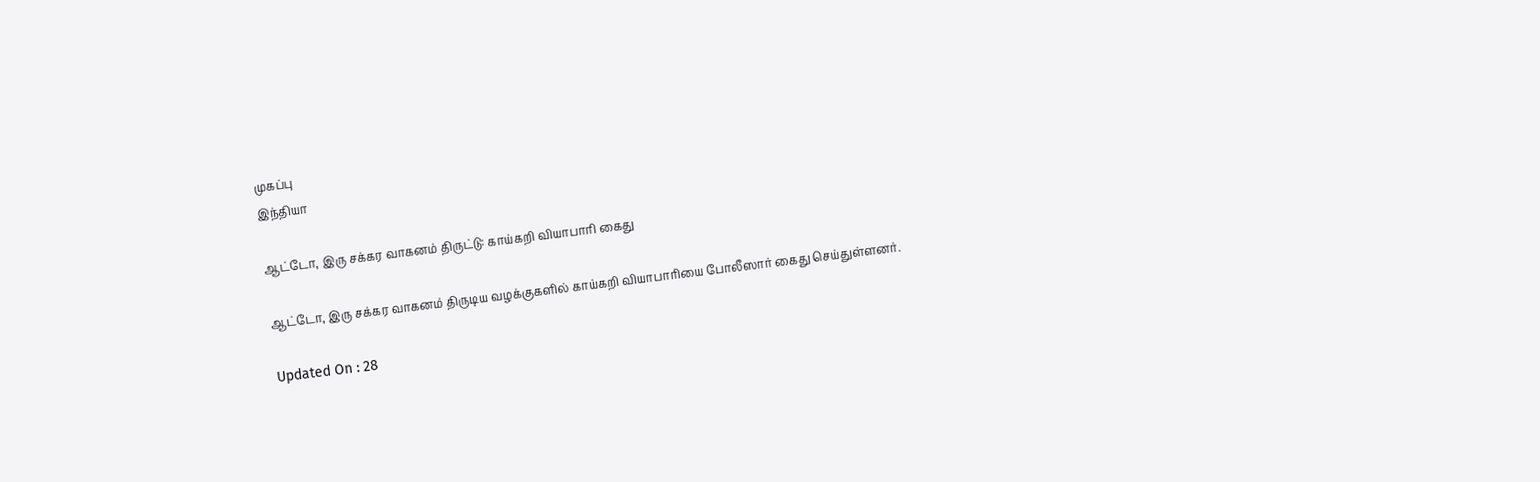முகப்பு
இந்தியா

ஆட்டோ, இரு சக்கர வாகனம் திருட்டு: காய்கறி வியாபாரி கைது

ஆட்டோ, இரு சக்கர வாகனம் திருடிய வழக்குகளில் காய்கறி வியாபாரியை போலீஸார் கைது செய்துள்ளனர்.

Updated On : 28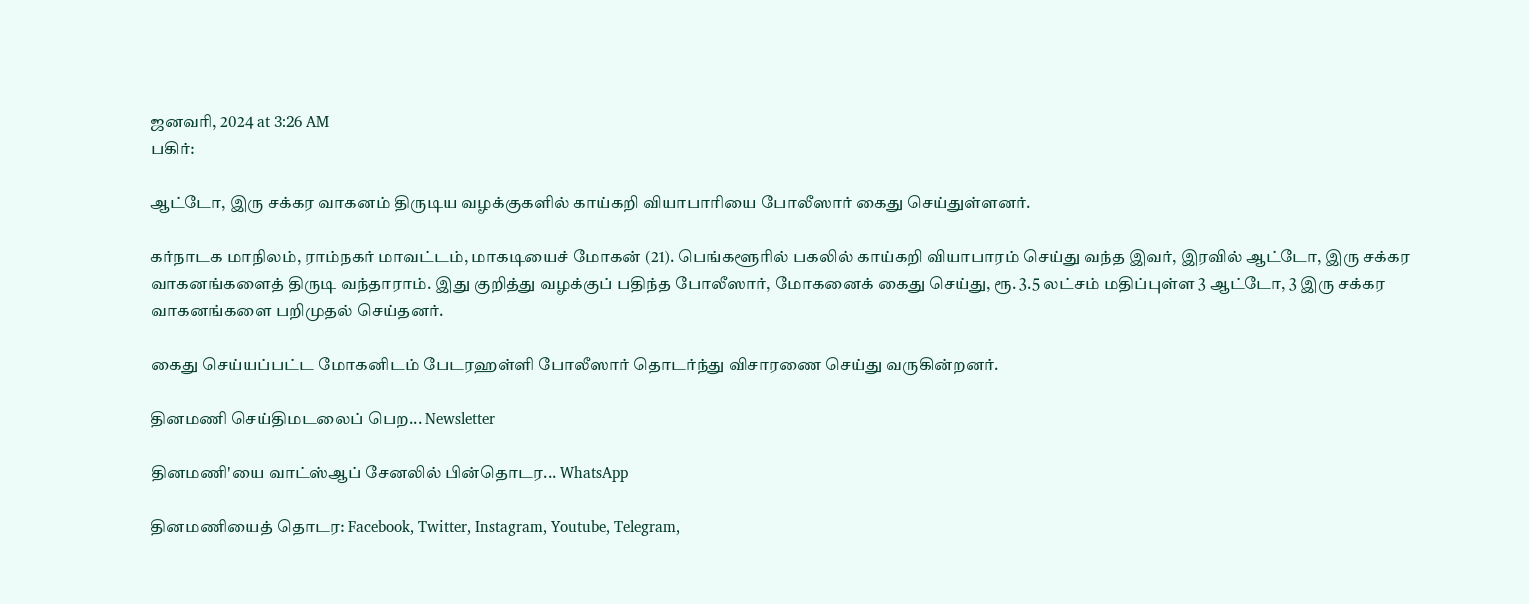ஜனவரி, 2024 at 3:26 AM
பகிர்:

ஆட்டோ, இரு சக்கர வாகனம் திருடிய வழக்குகளில் காய்கறி வியாபாரியை போலீஸார் கைது செய்துள்ளனர்.

கர்நாடக மாநிலம், ராம்நகர் மாவட்டம், மாகடியைச் மோகன் (21). பெங்களூரில் பகலில் காய்கறி வியாபாரம் செய்து வந்த இவர், இரவில் ஆட்டோ, இரு சக்கர வாகனங்களைத் திருடி வந்தாராம். இது குறித்து வழக்குப் பதிந்த போலீஸார், மோகனைக் கைது செய்து, ரூ. 3.5 லட்சம் மதிப்புள்ள 3 ஆட்டோ, 3 இரு சக்கர வாகனங்களை பறிமுதல் செய்தனர்.

கைது செய்யப்பட்ட மோகனிடம் பேடரஹள்ளி போலீஸார் தொடர்ந்து விசாரணை செய்து வருகின்றனர்.

தினமணி செய்திமடலைப் பெற... Newsletter

தினமணி'யை வாட்ஸ்ஆப் சேனலில் பின்தொடர... WhatsApp

தினமணியைத் தொடர: Facebook, Twitter, Instagram, Youtube, Telegram,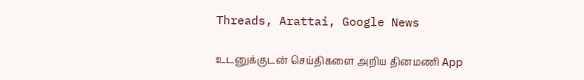Threads, Arattai, Google News

உடனுக்குடன் செய்திகளை அறிய தினமணி App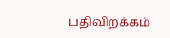பதிவிறக்கம்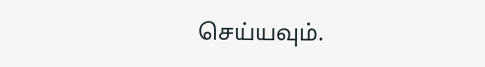செய்யவும்.